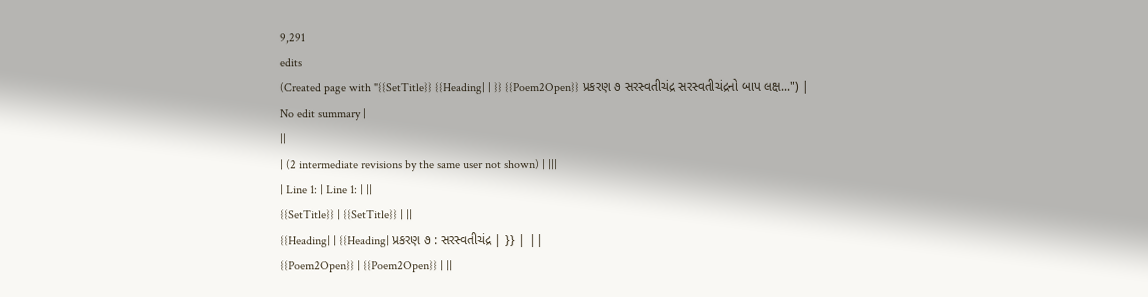9,291
edits
(Created page with "{{SetTitle}} {{Heading| | }} {{Poem2Open}} પ્રકરણ ૭ સરસ્વતીચંદ્ર સરસ્વતીચંદ્રનો બાપ લક્ષ...") |
No edit summary |
||
| (2 intermediate revisions by the same user not shown) | |||
| Line 1: | Line 1: | ||
{{SetTitle}} | {{SetTitle}} | ||
{{Heading| | {{Heading| પ્રકરણ ૭ : સરસ્વતીચંદ્ર | }} | ||
{{Poem2Open}} | {{Poem2Open}} | ||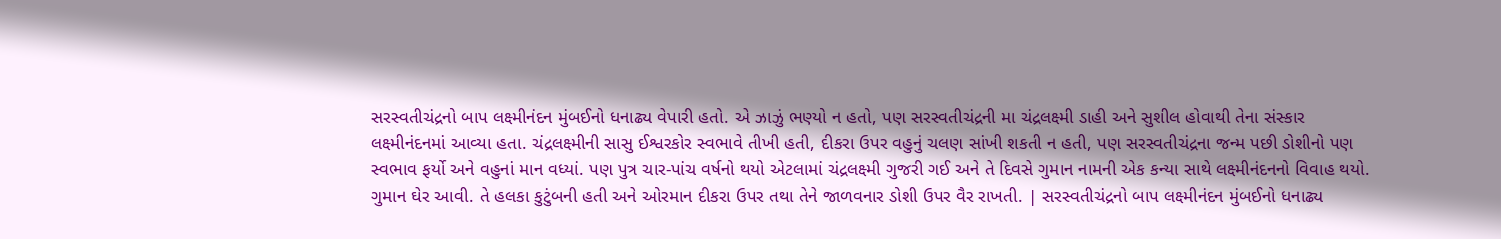સરસ્વતીચંદ્રનો બાપ લક્ષ્મીનંદન મુંબઈનો ધનાઢ્ય વેપારી હતો. એ ઝાઝું ભણ્યો ન હતો, પણ સરસ્વતીચંદ્રની મા ચંદ્રલક્ષ્મી ડાહી અને સુશીલ હોવાથી તેના સંસ્કાર લક્ષ્મીનંદનમાં આવ્યા હતા. ચંદ્રલક્ષ્મીની સાસુ ઈશ્વરકોર સ્વભાવે તીખી હતી, દીકરા ઉપર વહુનું ચલણ સાંખી શકતી ન હતી, પણ સરસ્વતીચંદ્રના જન્મ પછી ડોશીનો પણ સ્વભાવ ફર્યો અને વહુનાં માન વધ્યાં. પણ પુત્ર ચાર-પાંચ વર્ષનો થયો એટલામાં ચંદ્રલક્ષ્મી ગુજરી ગઈ અને તે દિવસે ગુમાન નામની એક કન્યા સાથે લક્ષ્મીનંદનનો વિવાહ થયો. ગુમાન ઘેર આવી. તે હલકા કુટુંબની હતી અને ઓરમાન દીકરા ઉપર તથા તેને જાળવનાર ડોશી ઉપર વૈર રાખતી. | સરસ્વતીચંદ્રનો બાપ લક્ષ્મીનંદન મુંબઈનો ધનાઢ્ય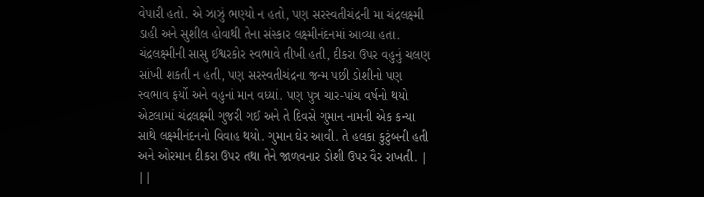વેપારી હતો. એ ઝાઝું ભણ્યો ન હતો, પણ સરસ્વતીચંદ્રની મા ચંદ્રલક્ષ્મી ડાહી અને સુશીલ હોવાથી તેના સંસ્કાર લક્ષ્મીનંદનમાં આવ્યા હતા. ચંદ્રલક્ષ્મીની સાસુ ઈશ્વરકોર સ્વભાવે તીખી હતી, દીકરા ઉપર વહુનું ચલણ સાંખી શકતી ન હતી, પણ સરસ્વતીચંદ્રના જન્મ પછી ડોશીનો પણ સ્વભાવ ફર્યો અને વહુનાં માન વધ્યાં. પણ પુત્ર ચાર-પાંચ વર્ષનો થયો એટલામાં ચંદ્રલક્ષ્મી ગુજરી ગઈ અને તે દિવસે ગુમાન નામની એક કન્યા સાથે લક્ષ્મીનંદનનો વિવાહ થયો. ગુમાન ઘેર આવી. તે હલકા કુટુંબની હતી અને ઓરમાન દીકરા ઉપર તથા તેને જાળવનાર ડોશી ઉપર વૈર રાખતી. | ||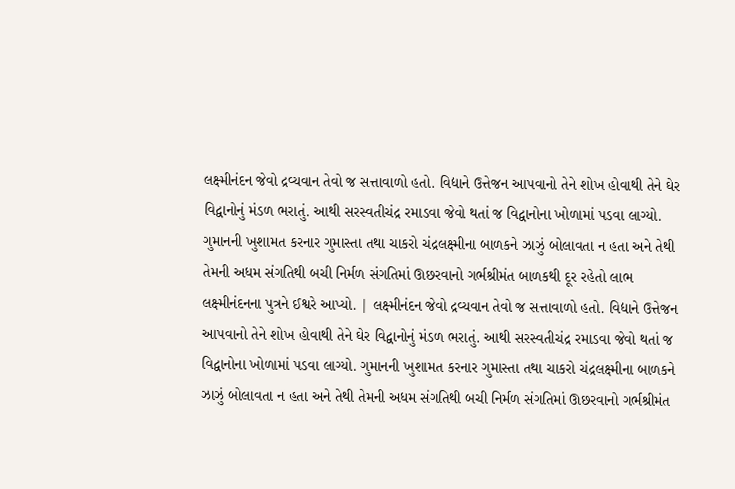લક્ષ્મીનંદન જેવો દ્રવ્યવાન તેવો જ સત્તાવાળો હતો. વિદ્યાને ઉત્તેજન આપવાનો તેને શોખ હોવાથી તેને ઘેર વિદ્વાનોનું મંડળ ભરાતું. આથી સરસ્વતીચંદ્ર રમાડવા જેવો થતાં જ વિદ્વાનોના ખોળામાં પડવા લાગ્યો. ગુમાનની ખુશામત કરનાર ગુમાસ્તા તથા ચાકરો ચંદ્રલક્ષ્મીના બાળકને ઝાઝું બોલાવતા ન હતા અને તેથી તેમની અધમ સંગતિથી બચી નિર્મળ સંગતિમાં ઊછરવાનો ગર્ભશ્રીમંત બાળકથી દૂર રહેતો લાભ લક્ષ્મીનંદનના પુત્રને ઈશ્વરે આપ્યો. | લક્ષ્મીનંદન જેવો દ્રવ્યવાન તેવો જ સત્તાવાળો હતો. વિદ્યાને ઉત્તેજન આપવાનો તેને શોખ હોવાથી તેને ઘેર વિદ્વાનોનું મંડળ ભરાતું. આથી સરસ્વતીચંદ્ર રમાડવા જેવો થતાં જ વિદ્વાનોના ખોળામાં પડવા લાગ્યો. ગુમાનની ખુશામત કરનાર ગુમાસ્તા તથા ચાકરો ચંદ્રલક્ષ્મીના બાળકને ઝાઝું બોલાવતા ન હતા અને તેથી તેમની અધમ સંગતિથી બચી નિર્મળ સંગતિમાં ઊછરવાનો ગર્ભશ્રીમંત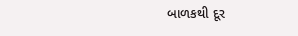બાળકથી દૂર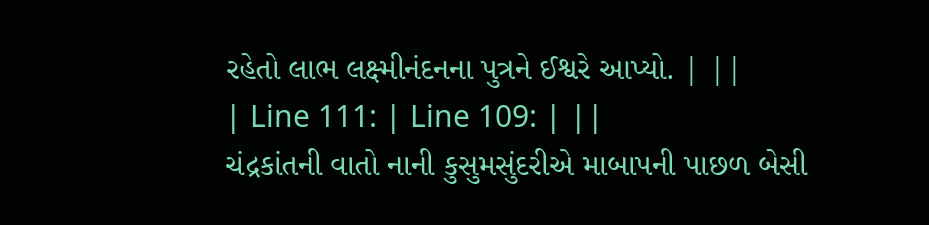રહેતો લાભ લક્ષ્મીનંદનના પુત્રને ઈશ્વરે આપ્યો. | ||
| Line 111: | Line 109: | ||
ચંદ્રકાંતની વાતો નાની કુસુમસુંદરીએ માબાપની પાછળ બેસી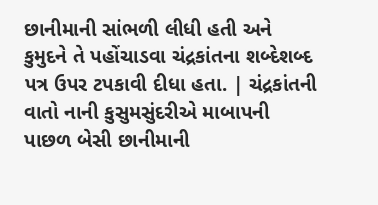છાનીમાની સાંભળી લીધી હતી અને કુમુદને તે પહોંચાડવા ચંદ્રકાંતના શબ્દેશબ્દ પત્ર ઉપર ટપકાવી દીધા હતા. | ચંદ્રકાંતની વાતો નાની કુસુમસુંદરીએ માબાપની પાછળ બેસી છાનીમાની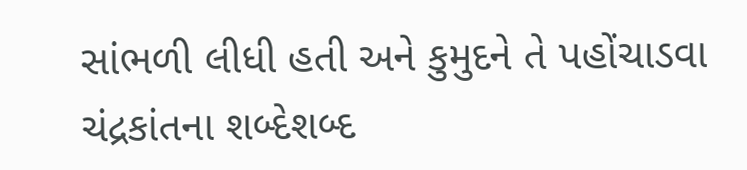સાંભળી લીધી હતી અને કુમુદને તે પહોંચાડવા ચંદ્રકાંતના શબ્દેશબ્દ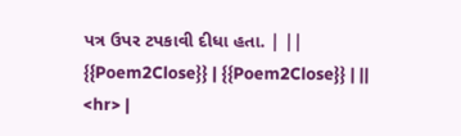પત્ર ઉપર ટપકાવી દીધા હતા. | ||
{{Poem2Close}} | {{Poem2Close}} | ||
<hr> |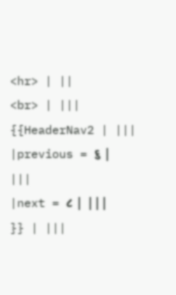<hr> | ||
<br> | |||
{{HeaderNav2 | |||
|previous = ૬ | |||
|next = ૮ | |||
}} | |||